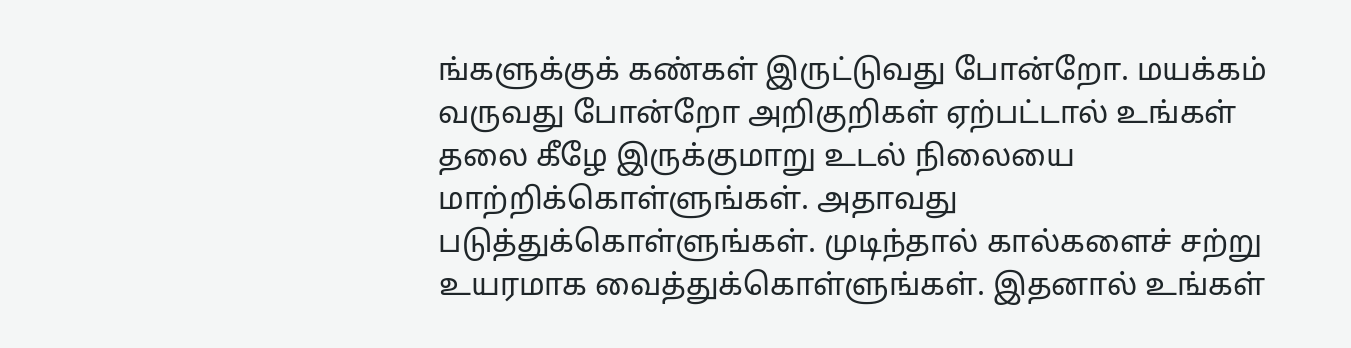ங்களுக்குக் கண்கள் இருட்டுவது போன்றோ. மயக்கம் வருவது போன்றோ அறிகுறிகள் ஏற்பட்டால் உங்கள் தலை கீழே இருக்குமாறு உடல் நிலையை மாற்றிக்கொள்ளுங்கள். அதாவது படுத்துக்கொள்ளுங்கள். முடிந்தால் கால்களைச் சற்று உயரமாக வைத்துக்கொள்ளுங்கள். இதனால் உங்கள்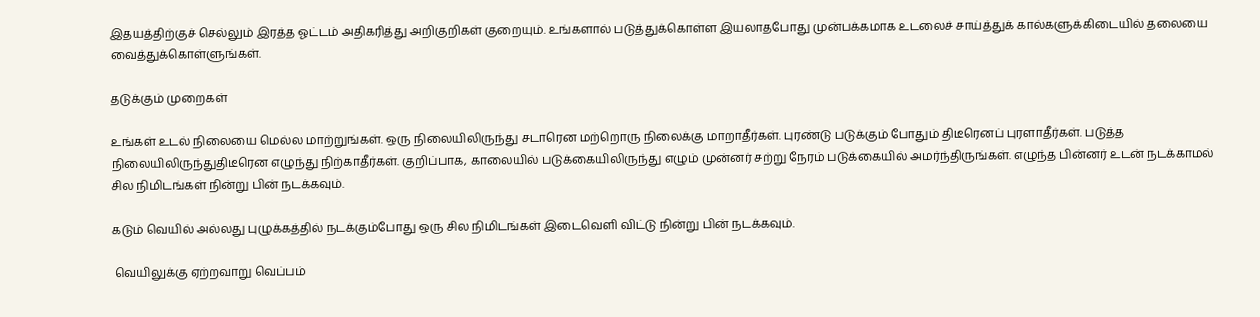இதயத்திற்குச் செல்லும் இரத்த ஓட்டம் அதிகரித்து அறிகுறிகள் குறையும். உங்களால் படுத்துக்கொள்ள இயலாதபோது முன்பக்கமாக உடலைச் சாய்த்துக் கால்களுக்கிடையில் தலையை வைத்துக்கொள்ளுங்கள்.

தடுக்கும் முறைகள்

உங்கள் உடல் நிலையை மெல்ல மாற்றுங்கள். ஒரு நிலையிலிருந்து சடாரென மற்றொரு நிலைக்கு மாறாதீர்கள். புரண்டு படுக்கும் போதும் திடீரெனப் புரளாதீர்கள். படுத்த  நிலையிலிருந்துதிடீரென எழுந்து நிற்காதீர்கள். குறிப்பாக, காலையில் படுக்கையிலிருந்து எழும் முன்னர் சற்று நேரம் படுக்கையில் அமர்ந்திருங்கள். எழுந்த பின்னர் உடன் நடக்காமல் சில நிமிடங்கள் நின்று பின் நடக்கவும்.

கடும் வெயில் அல்லது புழுக்கத்தில் நடக்கும்போது ஒரு சில நிமிடங்கள் இடைவெளி விட்டு நின்று பின் நடக்கவும்.

 வெயிலுக்கு ஏற்றவாறு வெப்பம்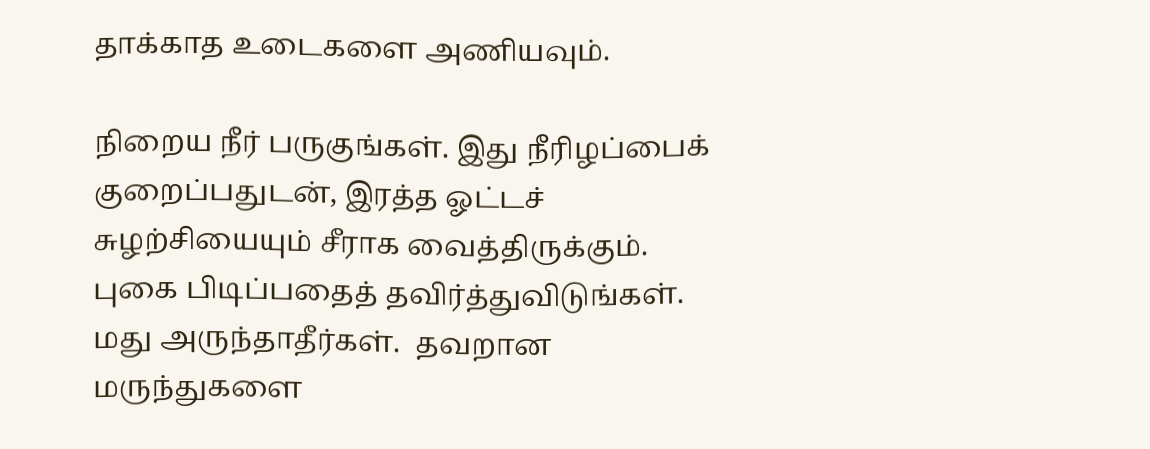தாக்காத உடைகளை அணியவும்.

நிறைய நீர் பருகுங்கள். இது நீரிழப்பைக் குறைப்பதுடன், இரத்த ஓட்டச் சுழற்சியையும் சீராக வைத்திருக்கும்.   புகை பிடிப்பதைத் தவிர்த்துவிடுங்கள். மது அருந்தாதீர்கள்.  தவறான மருந்துகளை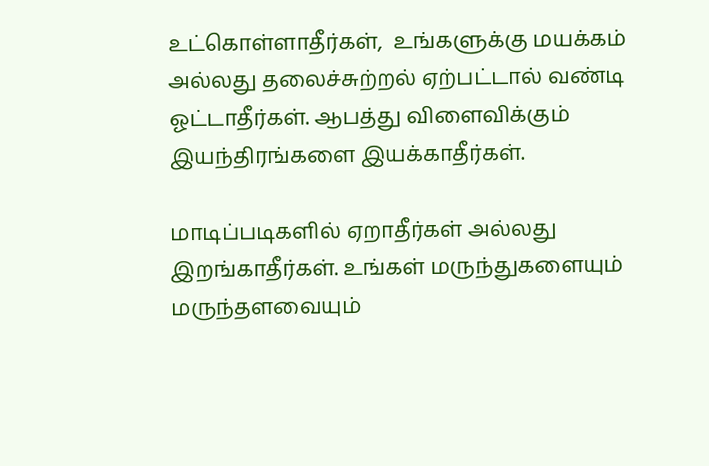உட்கொள்ளாதீர்கள்,  உங்களுக்கு மயக்கம் அல்லது தலைச்சுற்றல் ஏற்பட்டால் வண்டி ஓட்டாதீர்கள். ஆபத்து விளைவிக்கும் இயந்திரங்களை இயக்காதீர்கள்.

மாடிப்படிகளில் ஏறாதீர்கள் அல்லது இறங்காதீர்கள். உங்கள் மருந்துகளையும் மருந்தளவையும்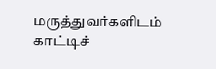மருத்துவர்களிடம் காட்டிச்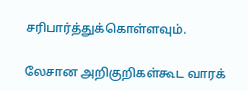சரிபார்த்துக்கொள்ளவும்.

லேசான அறிகுறிகள்கூட வாரக்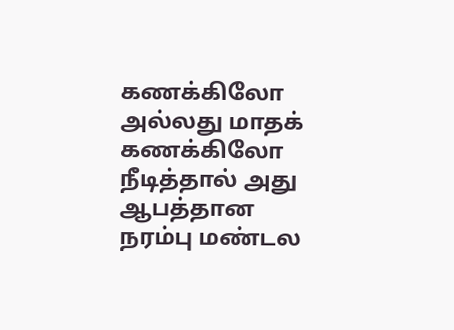கணக்கிலோ அல்லது மாதக் கணக்கிலோ நீடித்தால் அது ஆபத்தான நரம்பு மண்டல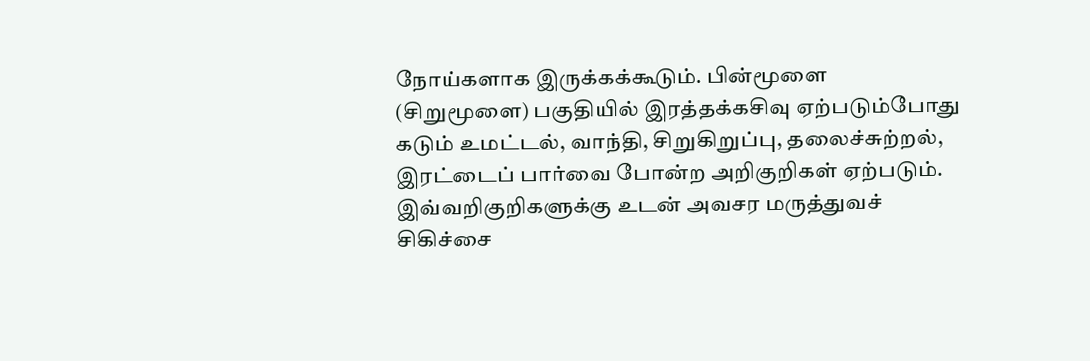நோய்களாக இருக்கக்கூடும். பின்மூளை (சிறுமூளை) பகுதியில் இரத்தக்கசிவு ஏற்படும்போது கடும் உமட்டல், வாந்தி, சிறுகிறுப்பு, தலைச்சுற்றல், இரட்டைப் பார்வை போன்ற அறிகுறிகள் ஏற்படும். இவ்வறிகுறிகளுக்கு உடன் அவசர மருத்துவச் சிகிச்சை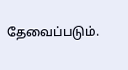தேவைப்படும்.